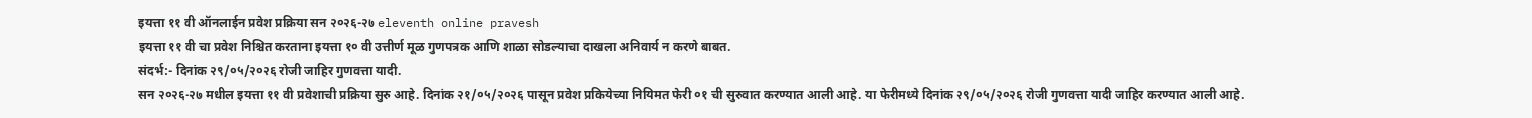इयत्ता ११ वी ऑनलाईन प्रवेश प्रक्रिया सन २०२६-२७ eleventh online pravesh
इयत्ता ११ वी चा प्रवेश निश्चित करताना इयत्ता १० वी उत्तीर्ण मूळ गुणपत्रक आणि शाळा सोडल्याचा दाखला अनिवार्य न करणे बाबत.
संदर्भ:- दिनांक २९/०५/२०२६ रोजी जाहिर गुणवत्ता यादी.
सन २०२६-२७ मधील इयत्ता ११ वी प्रवेशाची प्रक्रिया सुरु आहे. दिनांक २१/०५/२०२६ पासून प्रवेश प्रकियेच्या नियिमत फेरी ०१ ची सुरुवात करण्यात आली आहे. या फेरीमध्ये दिनांक २९/०५/२०२६ रोजी गुणवत्ता यादी जाहिर करण्यात आली आहे.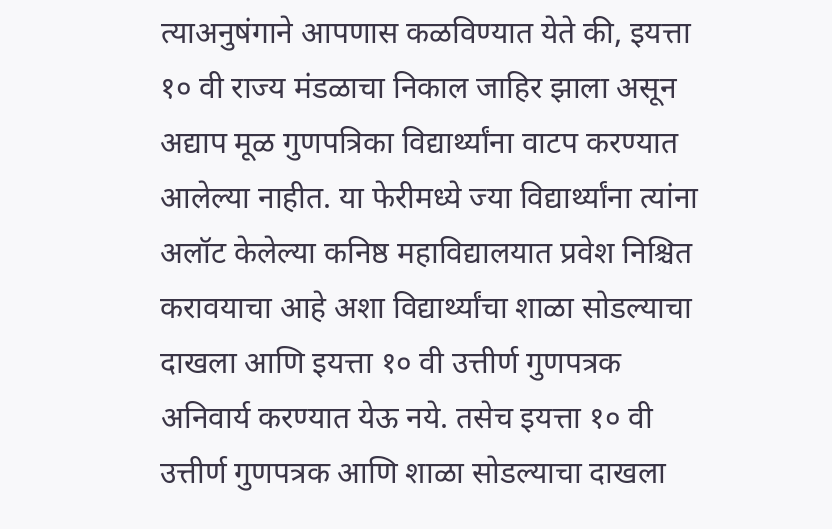त्याअनुषंगाने आपणास कळविण्यात येते की, इयत्ता १० वी राज्य मंडळाचा निकाल जाहिर झाला असून अद्याप मूळ गुणपत्रिका विद्यार्थ्यांना वाटप करण्यात आलेल्या नाहीत. या फेरीमध्ये ज्या विद्यार्थ्यांना त्यांना अलॉट केलेल्या कनिष्ठ महाविद्यालयात प्रवेश निश्चित करावयाचा आहे अशा विद्यार्थ्यांचा शाळा सोडल्याचा दाखला आणि इयत्ता १० वी उत्तीर्ण गुणपत्रक अनिवार्य करण्यात येऊ नये. तसेच इयत्ता १० वी उत्तीर्ण गुणपत्रक आणि शाळा सोडल्याचा दाखला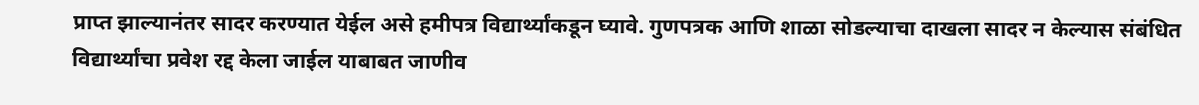प्राप्त झाल्यानंतर सादर करण्यात येईल असे हमीपत्र विद्यार्थ्यांकडून घ्यावे. गुणपत्रक आणि शाळा सोडल्याचा दाखला सादर न केल्यास संबंधित विद्यार्थ्यांचा प्रवेश रद्द केला जाईल याबाबत जाणीव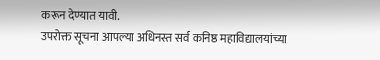करून देण्यात यावी.
उपरोक्त सूचना आपल्या अधिनस्त सर्व कनिष्ठ महाविद्यालयांच्या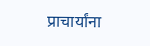प्राचार्यांना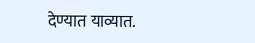देण्यात याव्यात.